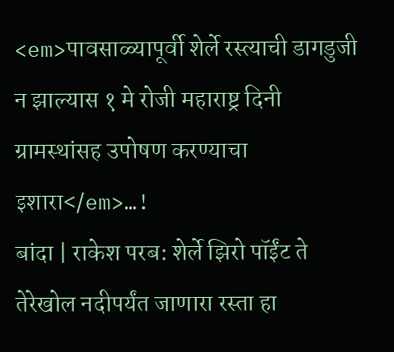<em>पावसाळ्यापूर्वी शेर्ले रस्त्याची डागडुजी न झाल्यास १ मे रोजी महाराष्ट्र दिनी ग्रामस्थांसह उपोषण करण्याचा इशारा</em>…!
बांदा | राकेश परब: शेर्ले झिरो पॉईंट ते तेरेखोल नदीपर्यंत जाणारा रस्ता हा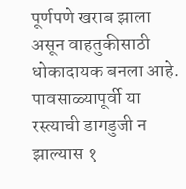पूर्णपणे खराब झाला असून वाहतुकीसाठी धोकादायक बनला आहे. पावसाळ्यापूर्वी या रस्त्याची डागडुजी न झाल्यास १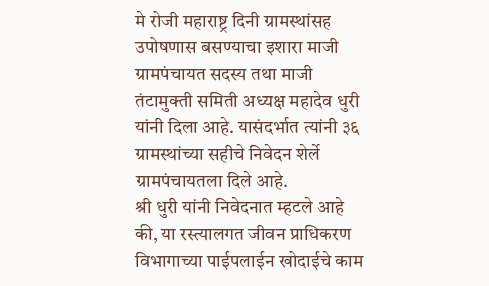मे रोजी महाराष्ट्र दिनी ग्रामस्थांसह उपोषणास बसण्याचा इशारा माजी ग्रामपंचायत सदस्य तथा माजी तंटामुक्ती समिती अध्यक्ष महादेव धुरी यांनी दिला आहे. यासंदर्भात त्यांनी ३६ ग्रामस्थांच्या सहीचे निवेदन शेर्ले ग्रामपंचायतला दिले आहे.
श्री धुरी यांनी निवेदनात म्हटले आहे की, या रस्त्यालगत जीवन प्राधिकरण विभागाच्या पाईपलाईन खोदाईचे काम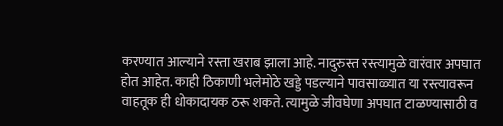करण्यात आल्याने रस्ता खराब झाला आहे. नादुरुस्त रस्त्यामुळे वारंवार अपघात होत आहेत. काही ठिकाणी भलेमोठे खड्डे पडल्याने पावसाळ्यात या रस्त्यावरून वाहतूक ही धोकादायक ठरू शकते. त्यामुळे जीवघेणा अपघात टाळण्यासाठी व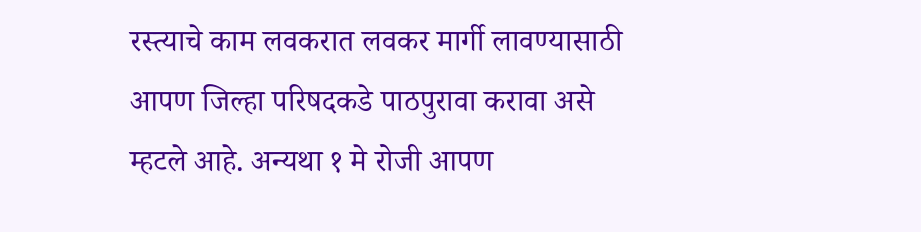रस्त्याचे काम लवकरात लवकर मार्गी लावण्यासाठी आपण जिल्हा परिषदकडे पाठपुरावा करावा असे म्हटले आहे. अन्यथा १ मे रोजी आपण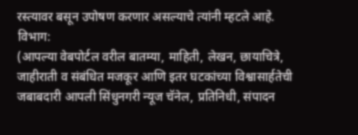रस्त्यावर बसून उपोषण करणार असल्याचे त्यांनी म्हटले आहे.
विभाग:
(आपल्या वेबपोर्टल वरील बातम्या, माहिती, लेखन, छायाचित्रे, जाहीराती व संबंधित मजकूर आणि इतर घटकांच्या विश्वासार्हतेची जबाबदारी आपली सिंधुनगरी न्यूज चॅनेल, प्रतिनिधी, संपादन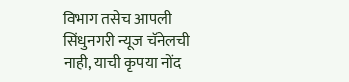विभाग तसेच आपली सिंधुनगरी न्यूज चॅनेलची नाही, याची कृपया नोंद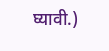घ्यावी.)